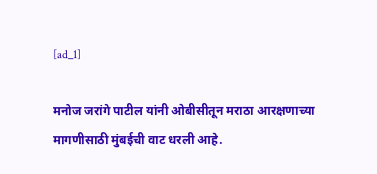[ad_1]

मनोज जरांगे पाटील यांनी ओबीसीतून मराठा आरक्षणाच्या मागणीसाठी मुंबईची वाट धरली आहे.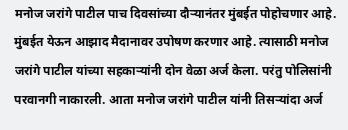मनोज जरांगे पाटील पाच दिवसांच्या दौऱ्यानंतर मुंबईत पोहोचणार आहे. मुंबईत येऊन आझाद मैदानावर उपोषण करणार आहे. त्यासाठी मनोज जरांगे पाटील यांच्या सहकाऱ्यांनी दोन वेळा अर्ज केला. परंतु पोलिसांनी परवानगी नाकारली. आता मनोज जरांगे पाटील यांनी तिसऱ्यांदा अर्ज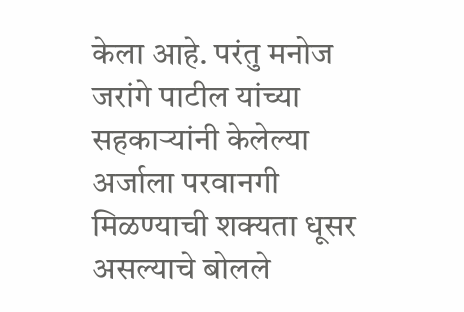केला आहे. परंतु मनोज जरांगे पाटील यांच्या सहकाऱ्यांनी केलेल्या अर्जाला परवानगी मिळण्याची शक्यता धूसर असल्याचे बोलले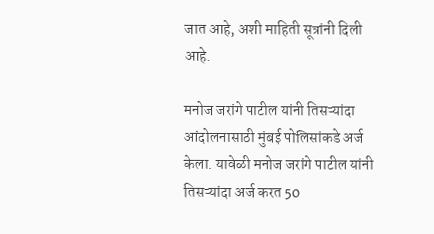जात आहे, अशी माहिती सूत्रांनी दिली आहे.

मनोज जरांगे पाटील यांनी तिसऱ्यांदा आंदोलनासाठी मुंबई पोलिसांकडे अर्ज केला. यावेळी मनोज जरांगे पाटील यांनी तिसऱ्यांदा अर्ज करत 50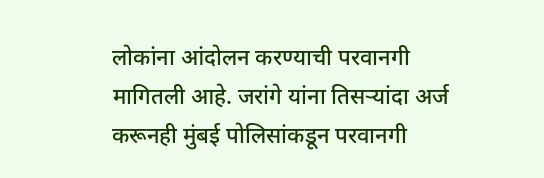लोकांना आंदोलन करण्याची परवानगी मागितली आहे. जरांगे यांना तिसऱ्यांदा अर्ज करूनही मुंबई पोलिसांकडून परवानगी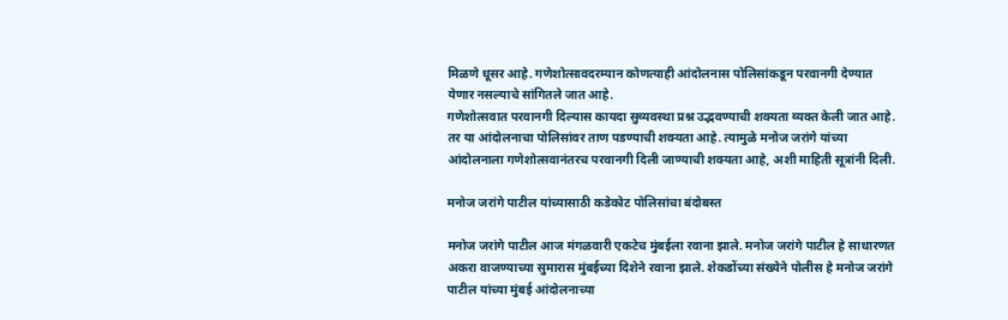मिळणे धूसर आहे. गणेशोत्सावदरम्यान कोणत्याही आंदोलनास पोलिसांकडून परवानगी देण्यात येणार नसल्याचे सांगितले जात आहे.
गणेशोत्सवात परवानगी दिल्यास कायदा सुव्यवस्था प्रश्न उद्भवण्याची शक्यता व्यक्त केली जात आहे. तर या आंदोलनाचा पोलिसांवर ताण पडण्याची शक्यता आहे. त्यामुळे मनोज जरांगे यांच्या आंदोलनाला गणेशोत्सवानंतरच परवानगी दिली जाण्याची शक्यता आहे, अशी माहिती सूत्रांनी दिली.

मनोज जरांगे पाटील यांच्यासाठी कडेकोट पोलिसांचा बंदोबस्त

मनोज जरांगे पाटील आज मंगळवारी एकटेच मुंबईला रवाना झाले. मनोज जरांगे पाटील हे साधारणत अकरा वाजण्याच्या सुमारास मुंबईच्या दिशेने रवाना झाले. शेकडोंच्या संख्येने पोलीस हे मनोज जरांगे पाटील यांच्या मुंबई आंदोलनाच्या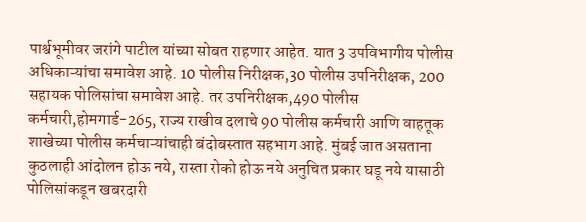पार्श्वभूमीवर जरांगे पाटील यांच्या सोबत राहणार आहेत. यात 3 उपविभागीय पोलीस अधिकाऱ्यांचा समावेश आहे. 10 पोलीस निरीक्षक,30 पोलीस उपनिरीक्षक, 200 सहायक पोलिसांचा समावेश आहे. तर उपनिरीक्षक,490 पोलीस कर्मचारी,होमगार्ड-265, राज्य राखीव दलाचे 90 पोलीस कर्मचारी आणि वाहतूक शाखेच्या पोलीस कर्मचाऱ्यांचाही बंदोबस्तात सहभाग आहे. मुंबई जात असताना कुठलाही आंदोलन होऊ नये, रास्ता रोको होऊ नये अनुचित प्रकार घडू नये यासाठी पोलिसांकडून खबरदारी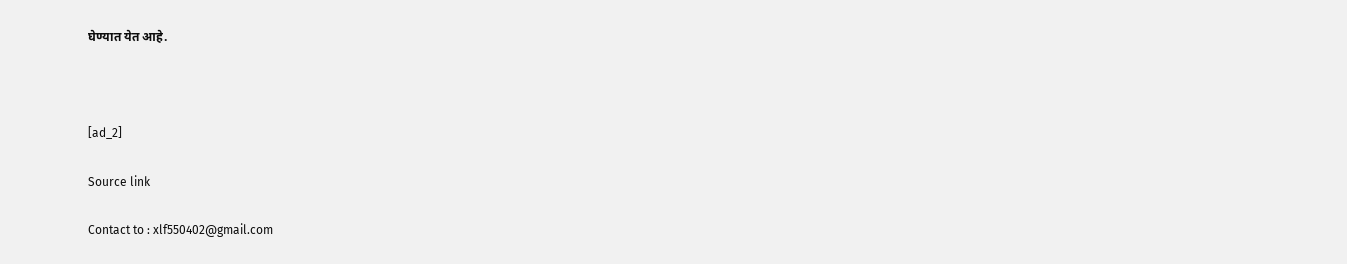घेण्यात येत आहे.



[ad_2]

Source link

Contact to : xlf550402@gmail.com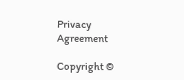Privacy Agreement

Copyright ©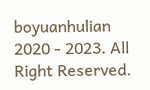boyuanhulian 2020 - 2023. All Right Reserved.